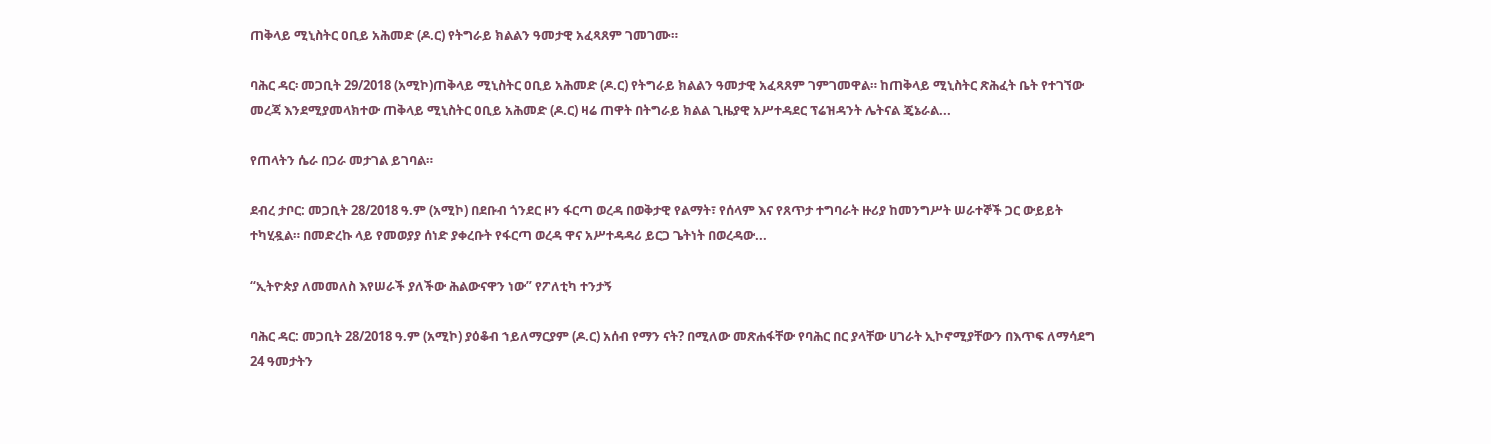ጠቅላይ ሚኒስትር ዐቢይ አሕመድ (ዶ.ር) የትግራይ ክልልን ዓመታዊ አፈጻጸም ገመገሙ።

ባሕር ዳር፡ መጋቢት 29/2018 (አሚኮ)ጠቅላይ ሚኒስትር ዐቢይ አሕመድ (ዶ.ር) የትግራይ ክልልን ዓመታዊ አፈጻጸም ገምገመዋል። ከጠቅላይ ሚኒስትር ጽሕፈት ቤት የተገኘው መረጃ እንደሚያመላክተው ጠቅላይ ሚኒስትር ዐቢይ አሕመድ (ዶ.ር) ዛሬ ጠዋት በትግራይ ክልል ጊዜያዊ አሥተዳደር ፕሬዝዳንት ሌትናል ጄኔራል...

የጠላትን ሴራ በጋራ መታገል ይገባል።

ደብረ ታቦር: መጋቢት 28/2018 ዓ.ም (አሚኮ) በደቡብ ጎንደር ዞን ፋርጣ ወረዳ በወቅታዊ የልማት፣ የሰላም እና የጸጥታ ተግባራት ዙሪያ ከመንግሥት ሠራተኞች ጋር ውይይት ተካሂዷል። በመድረኩ ላይ የመወያያ ሰነድ ያቀረቡት የፋርጣ ወረዳ ዋና አሥተዳዳሪ ይርጋ ጌትነት በወረዳው...

“ኢትዮጵያ ለመመለስ እየሠራች ያለችው ሕልውናዋን ነው” የፖለቲካ ተንታኝ

ባሕር ዳር: መጋቢት 28/2018 ዓ.ም (አሚኮ) ያዕቆብ ኀይለማርያም (ዶ.ር) አሰብ የማን ናት? በሚለው መጽሐፋቸው የባሕር በር ያላቸው ሀገራት ኢኮኖሚያቸውን በእጥፍ ለማሳደግ 24 ዓመታትን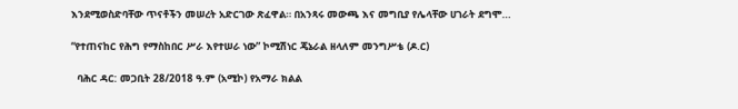እንደሚወስድባቸው ጥናቶችን መሠረት አድርገው ጽፈዋል። በአንጻሩ መውጫ እና መግቢያ የሌላቸው ሀገራት ደግሞ...

“የተጠናከር የሕግ የማስከበር ሥራ እየተሠራ ነው” ኮሚሽነር ጄኔራል ዘላለም መንግሥቴ (ዶ.ር)

  ባሕር ዳር: መጋቢት 28/2018 ዓ.ም (አሚኮ) የአማራ ክልል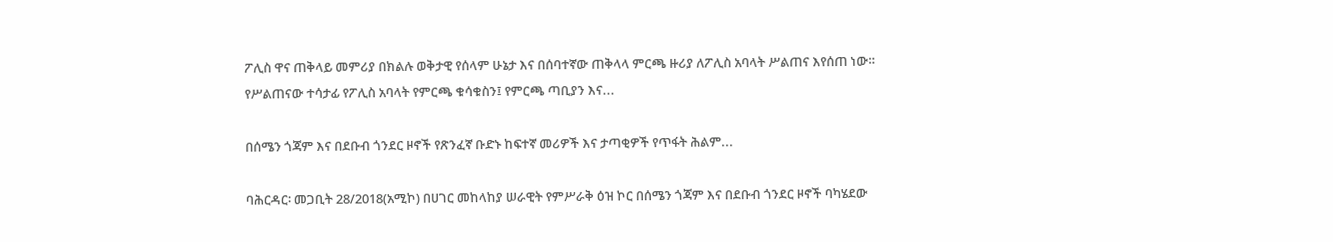ፖሊስ ዋና ጠቅላይ መምሪያ በክልሉ ወቅታዊ የሰላም ሁኔታ እና በሰባተኛው ጠቅላላ ምርጫ ዙሪያ ለፖሊስ አባላት ሥልጠና እየሰጠ ነው። የሥልጠናው ተሳታፊ የፖሊስ አባላት የምርጫ ቁሳቁስን፤ የምርጫ ጣቢያን እና...

በሰሜን ጎጃም እና በደቡብ ጎንደር ዞኖች የጽንፈኛ ቡድኑ ከፍተኛ መሪዎች እና ታጣቂዎች የጥፋት ሕልም...

ባሕርዳር፡ መጋቢት 28/2018(አሚኮ) በሀገር መከላከያ ሠራዊት የምሥራቅ ዕዝ ኮር በሰሜን ጎጃም እና በደቡብ ጎንደር ዞኖች ባካሄደው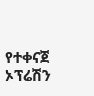የተቀናጀ ኦፕሬሽን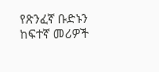የጽንፈኛ ቡድኑን ከፍተኛ መሪዎች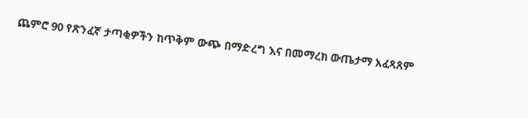ጨምሮ 90 የጽንፈኛ ታጣቂዎችን ከጥቅም ውጭ በማድረግ እና በመማረክ ውጤታማ አፈጻጸም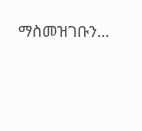ማስመዝገቡን...